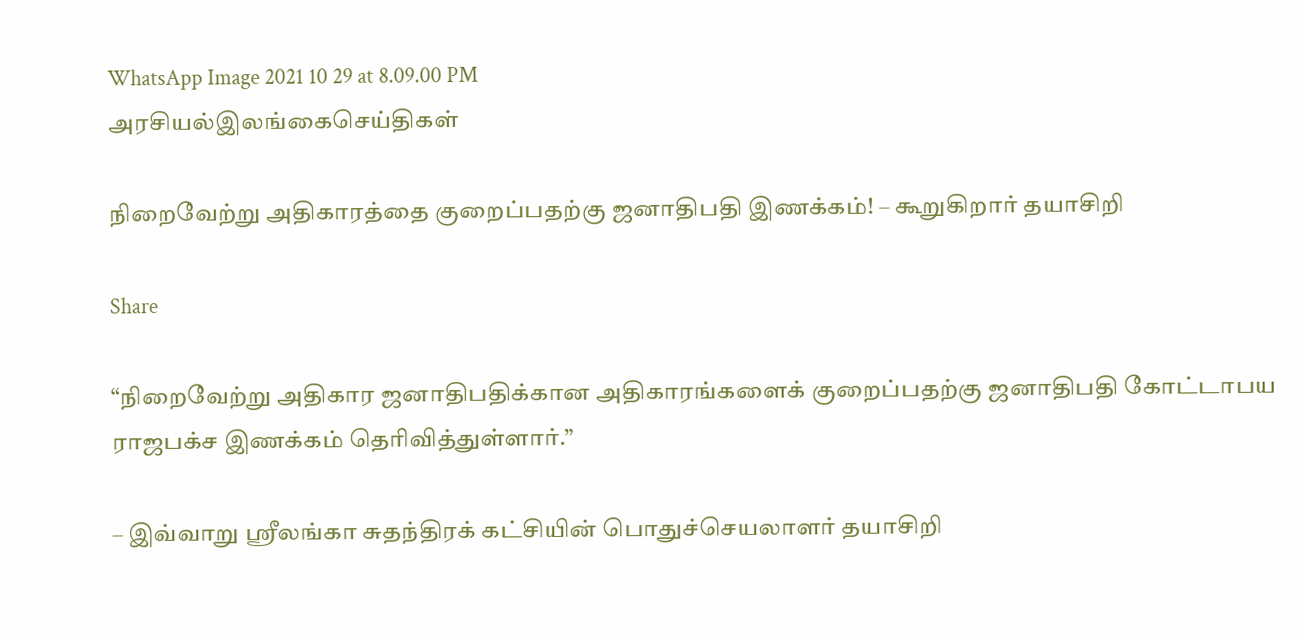WhatsApp Image 2021 10 29 at 8.09.00 PM
அரசியல்இலங்கைசெய்திகள்

நிறைவேற்று அதிகாரத்தை குறைப்பதற்கு ஜனாதிபதி இணக்கம்! – கூறுகிறார் தயாசிறி

Share

“நிறைவேற்று அதிகார ஜனாதிபதிக்கான அதிகாரங்களைக் குறைப்பதற்கு ஜனாதிபதி கோட்டாபய ராஜபக்ச இணக்கம் தெரிவித்துள்ளார்.”

– இவ்வாறு ஶ்ரீலங்கா சுதந்திரக் கட்சியின் பொதுச்செயலாளர் தயாசிறி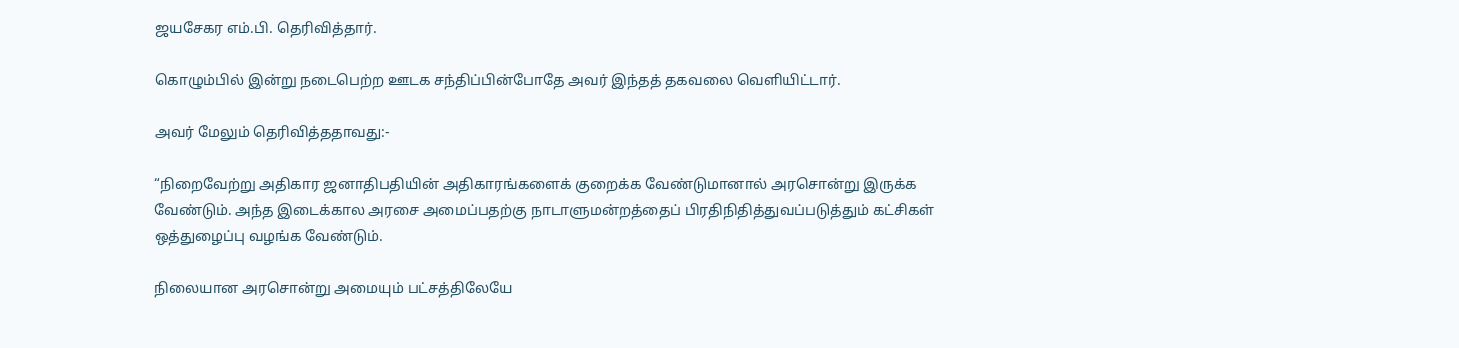ஜயசேகர எம்.பி. தெரிவித்தார்.

கொழும்பில் இன்று நடைபெற்ற ஊடக சந்திப்பின்போதே அவர் இந்தத் தகவலை வெளியிட்டார்.

அவர் மேலும் தெரிவித்ததாவது:-

“நிறைவேற்று அதிகார ஜனாதிபதியின் அதிகாரங்களைக் குறைக்க வேண்டுமானால் அரசொன்று இருக்க வேண்டும். அந்த இடைக்கால அரசை அமைப்பதற்கு நாடாளுமன்றத்தைப் பிரதிநிதித்துவப்படுத்தும் கட்சிகள் ஒத்துழைப்பு வழங்க வேண்டும்.

நிலையான அரசொன்று அமையும் பட்சத்திலேயே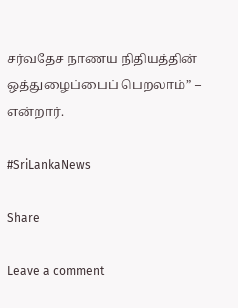சர்வதேச நாணய நிதியத்தின் ஒத்துழைப்பைப் பெறலாம்” – என்றார்.

#SriLankaNews

Share

Leave a comment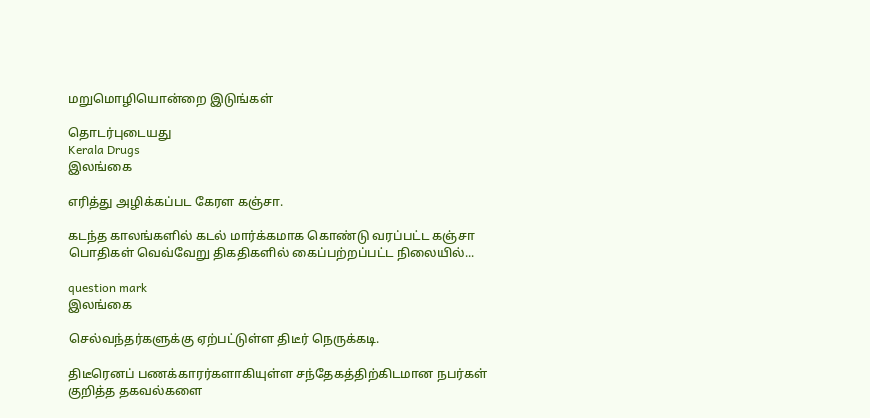மறுமொழியொன்றை இடுங்கள்

தொடர்புடையது
Kerala Drugs
இலங்கை

எரித்து அழிக்கப்பட கேரள கஞ்சா.

கடந்த காலங்களில் கடல் மார்க்கமாக கொண்டு வரப்பட்ட கஞ்சா பொதிகள் வெவ்வேறு திகதிகளில் கைப்பற்றப்பட்ட நிலையில்...

question mark
இலங்கை

செல்வந்தர்களுக்கு ஏற்பட்டுள்ள திடீர் நெருக்கடி.

திடீரெனப் பணக்காரர்களாகியுள்ள சந்தேகத்திற்கிடமான நபர்கள் குறித்த தகவல்களை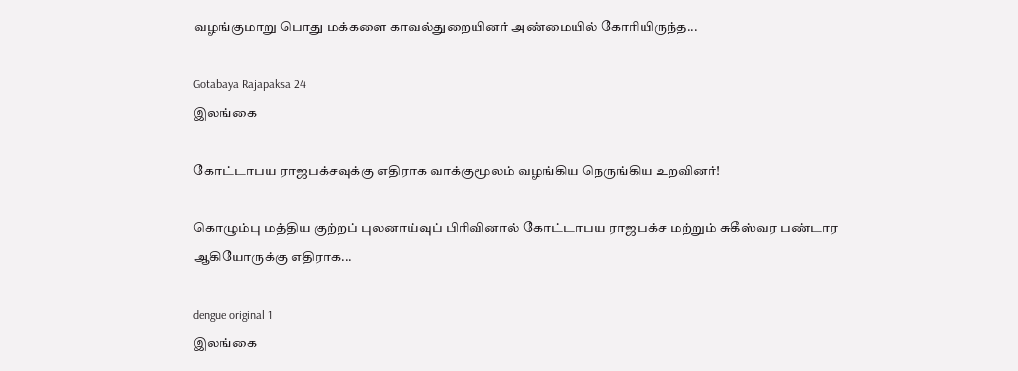வழங்குமாறு பொது மக்களை காவல்துறையினர் அண்மையில் கோரியிருந்த...

Gotabaya Rajapaksa 24
இலங்கை

கோட்டாபய ராஜபக்சவுக்கு எதிராக வாக்குமூலம் வழங்கிய நெருங்கிய உறவினர்!

கொழும்பு மத்திய குற்றப் புலனாய்வுப் பிரிவினால் கோட்டாபய ராஜபக்ச மற்றும் சுகீஸ்வர பண்டார ஆகியோருக்கு எதிராக...

dengue original 1
இலங்கை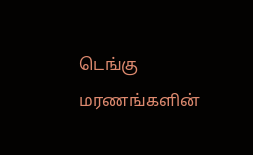டெங்கு மரணங்களின்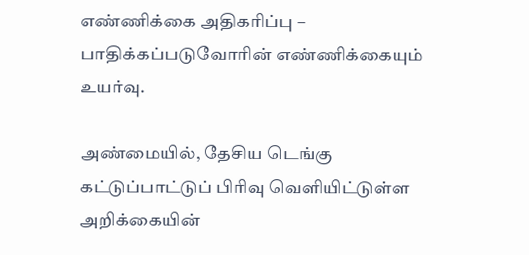எண்ணிக்கை அதிகரிப்பு – பாதிக்கப்படுவோரின் எண்ணிக்கையும் உயர்வு.

அண்மையில், தேசிய டெங்கு கட்டுப்பாட்டுப் பிரிவு வெளியிட்டுள்ள அறிக்கையின்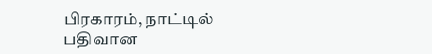பிரகாரம், நாட்டில் பதிவான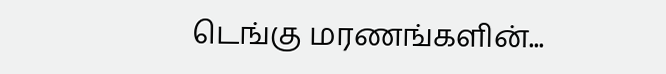டெங்கு மரணங்களின்...